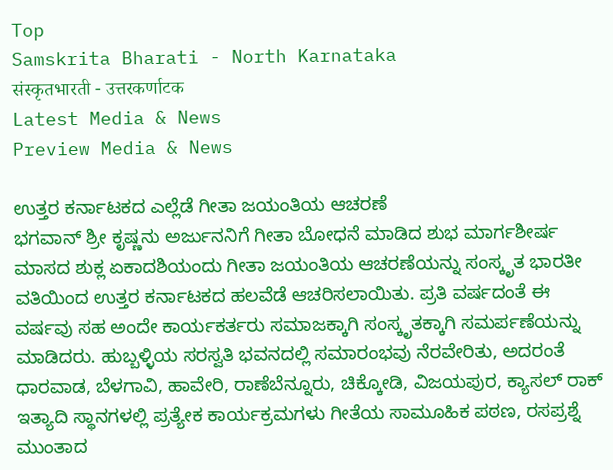Top
Samskrita Bharati - North Karnataka
संस्कृतभारती - उत्तरकर्णाटक
Latest Media & News
Preview Media & News

ಉತ್ತರ ಕರ್ನಾಟಕದ ಎಲ್ಲೆಡೆ ಗೀತಾ ಜಯಂತಿಯ ಆಚರಣೆ
ಭಗವಾನ್ ಶ್ರೀ ಕೃಷ್ಣನು ಅರ್ಜುನನಿಗೆ ಗೀತಾ ಬೋಧನೆ ಮಾಡಿದ ಶುಭ ಮಾರ್ಗಶೀರ್ಷ ಮಾಸದ ಶುಕ್ಲ ಏಕಾದಶಿಯಂದು ಗೀತಾ ಜಯಂತಿಯ ಆಚರಣೆಯನ್ನು ಸಂಸ್ಕೃತ ಭಾರತೀ ವತಿಯಿಂದ ಉತ್ತರ ಕರ್ನಾಟಕದ ಹಲವೆಡೆ ಆಚರಿಸಲಾಯಿತು. ಪ್ರತಿ ವರ್ಷದಂತೆ ಈ ವರ್ಷವು ಸಹ ಅಂದೇ ಕಾರ್ಯಕರ್ತರು ಸಮಾಜಕ್ಕಾಗಿ ಸಂಸ್ಕೃತಕ್ಕಾಗಿ ಸಮರ್ಪಣೆಯನ್ನು ಮಾಡಿದರು. ಹುಬ್ಬಳ್ಳಿಯ ಸರಸ್ವತಿ ಭವನದಲ್ಲಿ ಸಮಾರಂಭವು ನೆರವೇರಿತು, ಅದರಂತೆ ಧಾರವಾಡ, ಬೆಳಗಾವಿ, ಹಾವೇರಿ, ರಾಣೆಬೆನ್ನೂರು, ಚಿಕ್ಕೋಡಿ, ವಿಜಯಪುರ, ಕ್ಯಾಸಲ್ ರಾಕ್ ಇತ್ಯಾದಿ ಸ್ಥಾನಗಳಲ್ಲಿ ಪ್ರತ್ಯೇಕ ಕಾರ್ಯಕ್ರಮಗಳು ಗೀತೆಯ ಸಾಮೂಹಿಕ ಪಠಣ, ರಸಪ್ರಶ್ನೆ ಮುಂತಾದ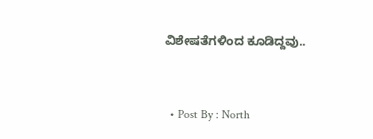ವಿಶೇಷತೆಗಳಿಂದ ಕೂಡಿದ್ದವು..


  • Post By : North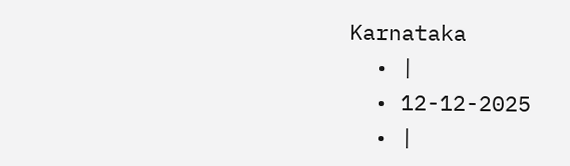Karnataka
  • |
  • 12-12-2025
  • |